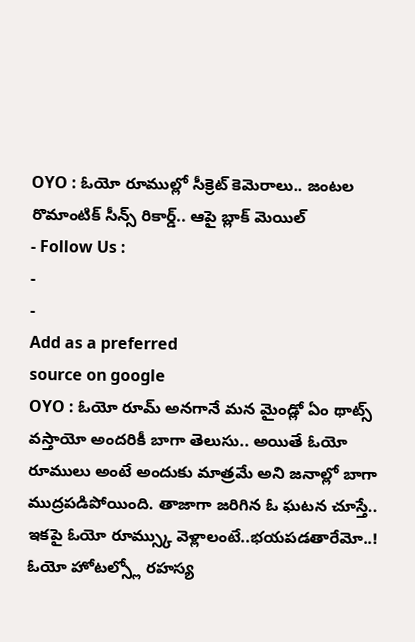OYO : ఓయో రూముల్లో సీక్రెట్ కెమెరాలు.. జంటల రొమాంటిక్ సీన్స్ రికార్డ్.. ఆపై బ్లాక్ మెయిల్
- Follow Us :
-
-
Add as a preferred
source on google
OYO : ఓయో రూమ్ అనగానే మన మైండ్లో ఏం థాట్స్ వస్తాయో అందరికీ బాగా తెలుసు.. అయితే ఓయో రూములు అంటే అందుకు మాత్రమే అని జనాల్లో బాగా ముద్రపడిపోయింది. తాజాగా జరిగిన ఓ ఘటన చూస్తే.. ఇకపై ఓయో రూమ్స్కు వెళ్లాలంటే..భయపడతారేమో..! ఓయో హోటల్స్లో రహస్య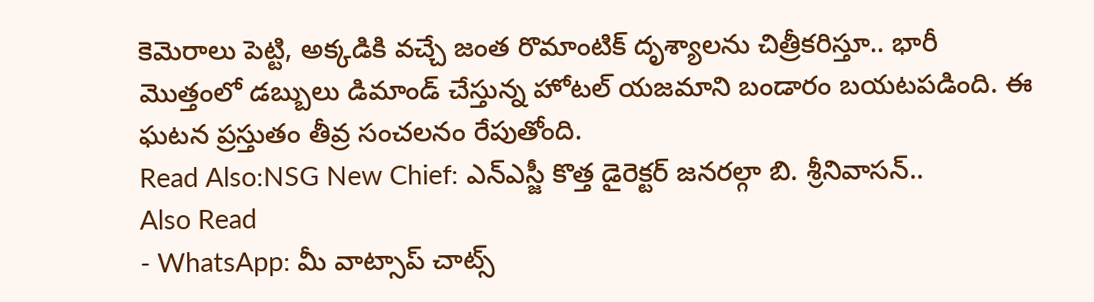కెమెరాలు పెట్టి, అక్కడికి వచ్చే జంత రొమాంటిక్ దృశ్యాలను చిత్రీకరిస్తూ.. భారీ మొత్తంలో డబ్బులు డిమాండ్ చేస్తున్న హోటల్ యజమాని బండారం బయటపడింది. ఈ ఘటన ప్రస్తుతం తీవ్ర సంచలనం రేపుతోంది.
Read Also:NSG New Chief: ఎన్ఎస్జీ కొత్త డైరెక్టర్ జనరల్గా బి. శ్రీనివాసన్..
Also Read
- WhatsApp: మీ వాట్సాప్ చాట్స్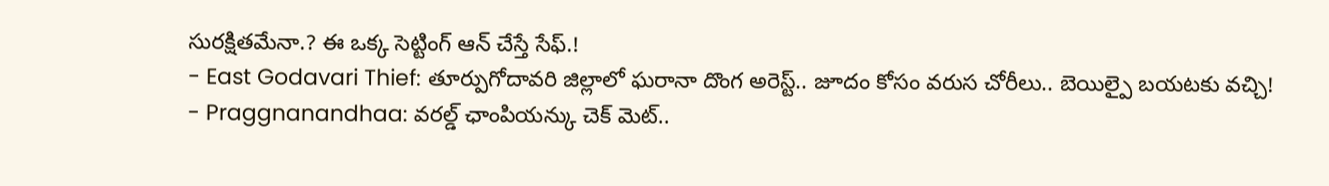సురక్షితమేనా.? ఈ ఒక్క సెట్టింగ్ ఆన్ చేస్తే సేఫ్.!
- East Godavari Thief: తూర్పుగోదావరి జిల్లాలో ఘరానా దొంగ అరెస్ట్.. జూదం కోసం వరుస చోరీలు.. బెయిల్పై బయటకు వచ్చి!
- Praggnanandhaa: వరల్డ్ ఛాంపియన్కు చెక్ మెట్..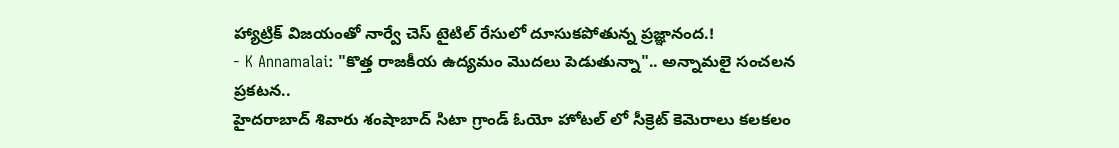హ్యాట్రిక్ విజయంతో నార్వే చెస్ టైటిల్ రేసులో దూసుకపోతున్న ప్రజ్ఞానంద.!
- K Annamalai: "కొత్త రాజకీయ ఉద్యమం మొదలు పెడుతున్నా".. అన్నామలై సంచలన ప్రకటన..
హైదరాబాద్ శివారు శంషాబాద్ సిటా గ్రాండ్ ఓయో హోటల్ లో సీక్రెట్ కెమెరాలు కలకలం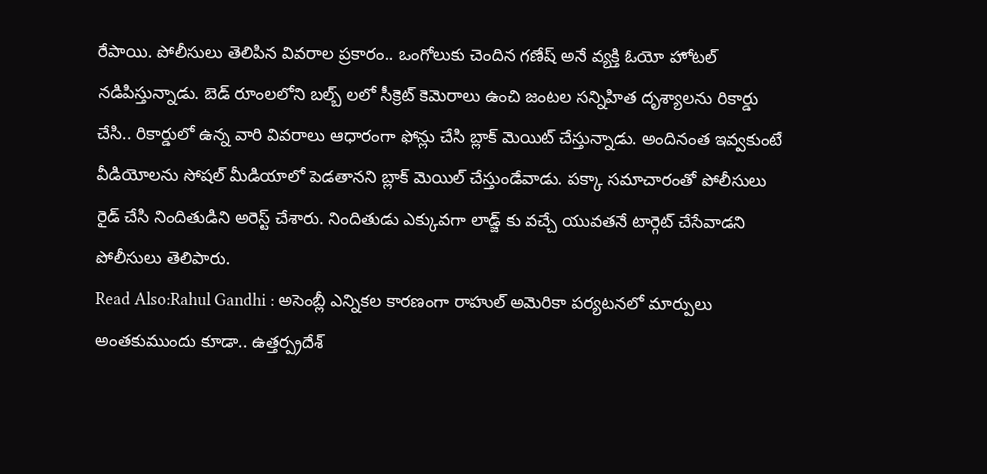రేపాయి. పోలీసులు తెలిపిన వివరాల ప్రకారం.. ఒంగోలుకు చెందిన గణేష్ అనే వ్యక్తి ఓయో హోటల్ నడిపిస్తున్నాడు. బెడ్ రూంలలోని బల్బ్ లలో సీక్రెట్ కెమెరాలు ఉంచి జంటల సన్నిహిత దృశ్యాలను రికార్డు చేసి.. రికార్డులో ఉన్న వారి వివరాలు ఆధారంగా ఫోన్లు చేసి బ్లాక్ మెయిట్ చేస్తున్నాడు. అందినంత ఇవ్వకుంటే వీడియోలను సోషల్ మీడియాలో పెడతానని బ్లాక్ మెయిల్ చేస్తుండేవాడు. పక్కా సమాచారంతో పోలీసులు రైడ్ చేసి నిందితుడిని అరెస్ట్ చేశారు. నిందితుడు ఎక్కువగా లాడ్జ్ కు వచ్చే యువతనే టార్గెట్ చేసేవాడని పోలీసులు తెలిపారు.
Read Also:Rahul Gandhi : అసెంబ్లీ ఎన్నికల కారణంగా రాహుల్ అమెరికా పర్యటనలో మార్పులు
అంతకుముందు కూడా.. ఉత్తర్ప్రదేశ్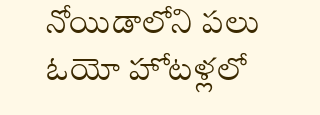నోయిడాలోని పలు ఓయో హోటళ్లలో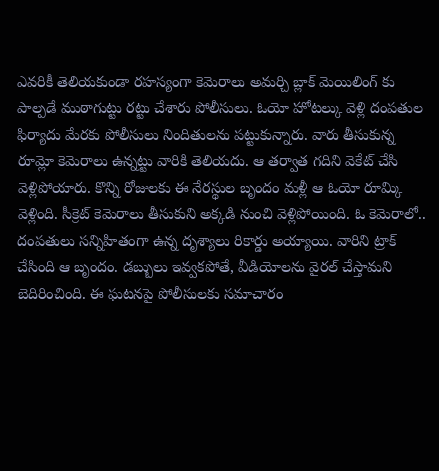ఎవరికీ తెలియకుండా రహస్యంగా కెమెరాలు అమర్చి బ్లాక్ మెయిలింగ్ కు పాల్పడే ముఠాగుట్టు రట్టు చేశారు పోలీసులు. ఓయో హోటల్కు వెళ్లి దంపతుల ఫిర్యాదు మేరకు పోలీసులు నిందితులను పట్టుకున్నారు. వారు తీసుకున్న రూమ్లో కెమెరాలు ఉన్నట్టు వారికి తెలియదు. ఆ తర్వాత గదిని వెకేట్ చేసి వెళ్లిపోయారు. కొన్ని రోజులకు ఈ నేరస్థుల బృందం మళ్లీ ఆ ఓయో రూమ్కి వెళ్లింది. సీక్రెట్ కెమెరాలు తీసుకుని అక్కడి నుంచి వెళ్లిపోయింది. ఓ కెమెరాలో.. దంపతులు సన్నిహితంగా ఉన్న దృశ్యాలు రికార్డు అయ్యాయి. వారిని ట్రాక్ చేసింది ఆ బృందం. డబ్బులు ఇవ్వకపోతే, వీడియోలను వైరల్ చేస్తామని బెదిరించింది. ఈ ఘటనపై పోలీసులకు సమాచారం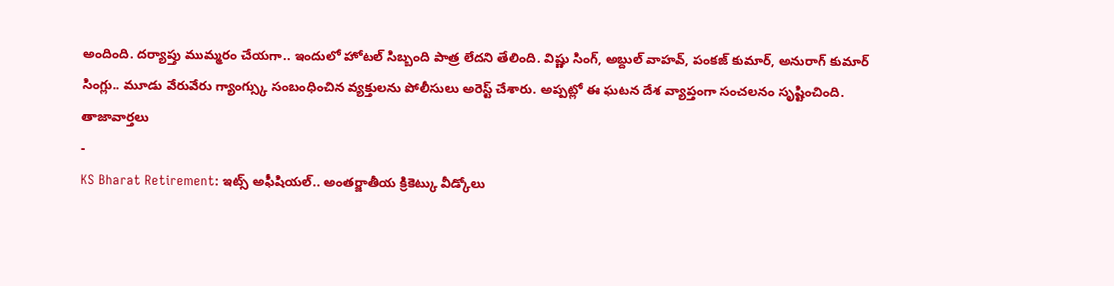అందింది. దర్యాప్తు ముమ్మరం చేయగా.. ఇందులో హోటల్ సిబ్బంది పాత్ర లేదని తేలింది. విష్ణు సింగ్, అబ్దుల్ వాహవ్, పంకజ్ కుమార్, అనురాగ్ కుమార్ సింగ్లు.. మూడు వేరువేరు గ్యాంగ్స్కు సంబంధించిన వ్యక్తులను పోలీసులు అరెస్ట్ చేశారు. అప్పట్లో ఈ ఘటన దేశ వ్యాప్తంగా సంచలనం సృష్టించింది.
తాజావార్తలు
-
KS Bharat Retirement: ఇట్స్ అఫీషియల్.. అంతర్జాతీయ క్రికెట్కు వీడ్కోలు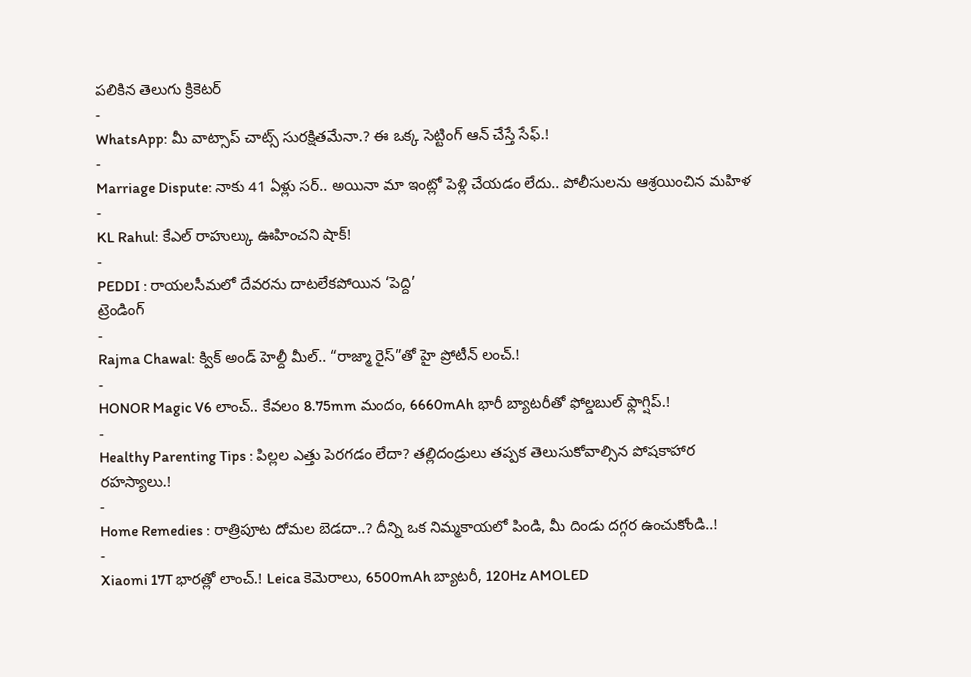పలికిన తెలుగు క్రికెటర్
-
WhatsApp: మీ వాట్సాప్ చాట్స్ సురక్షితమేనా.? ఈ ఒక్క సెట్టింగ్ ఆన్ చేస్తే సేఫ్.!
-
Marriage Dispute: నాకు 41 ఏళ్లు సర్.. అయినా మా ఇంట్లో పెళ్లి చేయడం లేదు.. పోలీసులను ఆశ్రయించిన మహిళ
-
KL Rahul: కేఎల్ రాహుల్కు ఊహించని షాక్!
-
PEDDI : రాయలసీమలో దేవరను దాటలేకపోయిన ‘పెద్ది’
ట్రెండింగ్
-
Rajma Chawal: క్విక్ అండ్ హెల్దీ మీల్.. “రాజ్మా రైస్”తో హై ప్రోటీన్ లంచ్.!
-
HONOR Magic V6 లాంచ్.. కేవలం 8.75mm మందం, 6660mAh భారీ బ్యాటరీతో ఫోల్డబుల్ ఫ్లాగ్షిప్.!
-
Healthy Parenting Tips : పిల్లల ఎత్తు పెరగడం లేదా? తల్లిదండ్రులు తప్పక తెలుసుకోవాల్సిన పోషకాహార రహస్యాలు.!
-
Home Remedies : రాత్రిపూట దోమల బెడదా..? దీన్ని ఒక నిమ్మకాయలో పిండి, మీ దిండు దగ్గర ఉంచుకోండి..!
-
Xiaomi 17T భారత్లో లాంచ్.! Leica కెమెరాలు, 6500mAh బ్యాటరీ, 120Hz AMOLED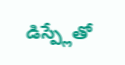డిస్ప్లేతో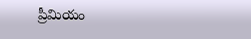ప్రీమియం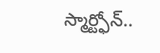స్మార్ట్ఫోన్..